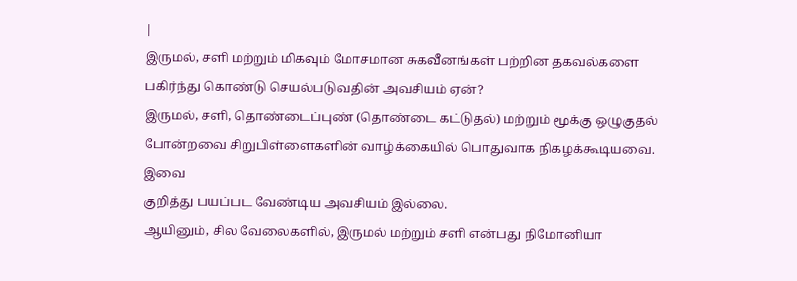|
இருமல், சளி மற்றும் மிகவும் மோசமான சுகவீனங்கள் பற்றின தகவல்களை
பகிர்ந்து கொண்டு செயல்படுவதின் அவசியம் ஏன்?
இருமல், சளி, தொண்டைப்புண் (தொண்டை கட்டுதல்) மற்றும் மூக்கு ஒழுகுதல்
போன்றவை சிறுபிள்ளைகளின் வாழ்க்கையில் பொதுவாக நிகழக்கூடியவை. இவை
குறித்து பயப்பட வேண்டிய அவசியம் இல்லை.
ஆயினும், சில வேலைகளில், இருமல் மற்றும் சளி என்பது நிமோனியா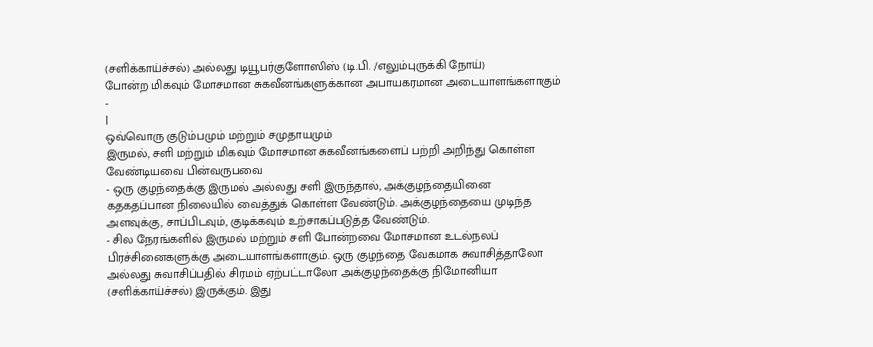(சளிக்காய்ச்சல்) அல்லது டியூபர்குளோஸிஸ் (டி.பி. /எலும்புருக்கி நோய்)
போன்ற மிகவும் மோசமான சுகவீனங்களுக்கான அபாயகரமான அடையாளங்களாகும்
-
|
ஒவ்வொரு குடும்பமும் மற்றும் சமுதாயமும்
இருமல், சளி மற்றும் மிகவும் மோசமான சுகவீனங்களைப் பற்றி அறிந்து கொள்ள
வேண்டியவை பின்வருபவை
- ஒரு குழந்தைக்கு இருமல் அல்லது சளி இருந்தால், அக்குழந்தையினை
கதகதப்பான நிலையில் வைத்துக் கொள்ள வேண்டும். அக்குழந்தையை முடிந்த
அளவுக்கு, சாப்பிடவும், குடிக்கவும் உற்சாகப்படுத்த வேண்டும்.
- சில நேரங்களில் இருமல் மற்றும் சளி போன்றவை மோசமான உடல்நலப்
பிரச்சினைகளுக்கு அடையாளங்களாகும். ஒரு குழந்தை வேகமாக சுவாசித்தாலோ
அல்லது சுவாசிப்பதில் சிரமம் ஏற்பட்டாலோ அக்குழந்தைக்கு நிமோனியா
(சளிக்காய்ச்சல்) இருக்கும். இது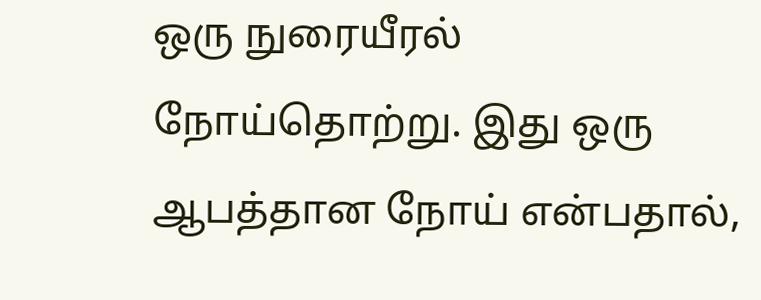ஒரு நுரையீரல் நோய்தொற்று. இது ஒரு
ஆபத்தான நோய் என்பதால்,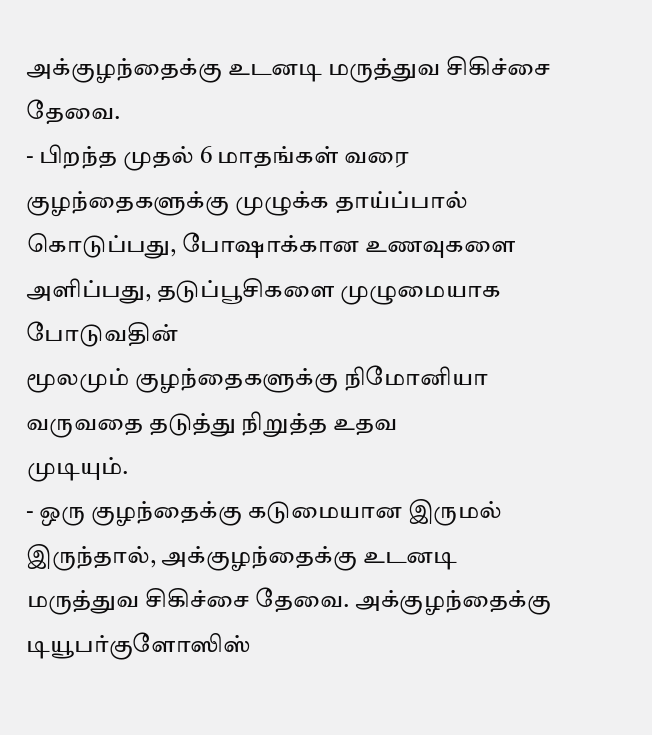அக்குழந்தைக்கு உடனடி மருத்துவ சிகிச்சை
தேவை.
- பிறந்த முதல் 6 மாதங்கள் வரை குழந்தைகளுக்கு முழுக்க தாய்ப்பால்
கொடுப்பது, போஷாக்கான உணவுகளை அளிப்பது, தடுப்பூசிகளை முழுமையாக போடுவதின்
மூலமும் குழந்தைகளுக்கு நிமோனியா வருவதை தடுத்து நிறுத்த உதவ
முடியும்.
- ஒரு குழந்தைக்கு கடுமையான இருமல் இருந்தால், அக்குழந்தைக்கு உடனடி
மருத்துவ சிகிச்சை தேவை. அக்குழந்தைக்கு டியூபர்குளோஸிஸ்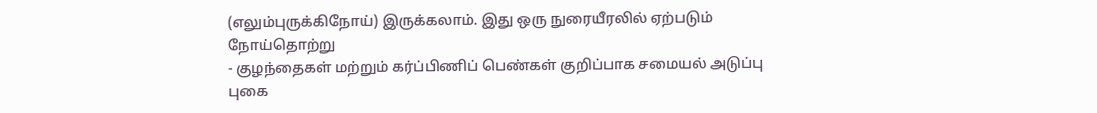(எலும்புருக்கிநோய்) இருக்கலாம். இது ஒரு நுரையீரலில் ஏற்படும்
நோய்தொற்று
- குழந்தைகள் மற்றும் கர்ப்பிணிப் பெண்கள் குறிப்பாக சமையல் அடுப்பு
புகை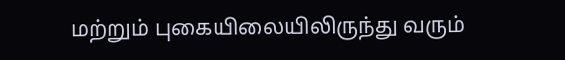மற்றும் புகையிலையிலிருந்து வரும்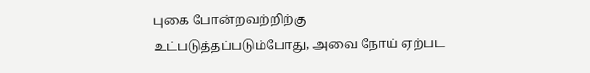புகை போன்றவற்றிற்கு
உட்படுத்தப்படும்போது, அவை நோய் ஏற்பட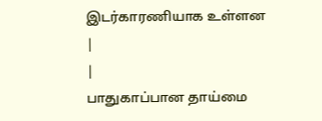இடர்காரணியாக உள்ளன
|
|
பாதுகாப்பான தாய்மை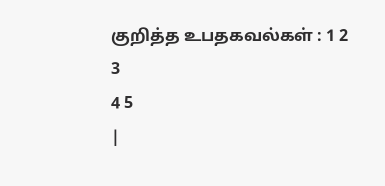குறித்த உபதகவல்கள் : 1 2
3
4 5
|